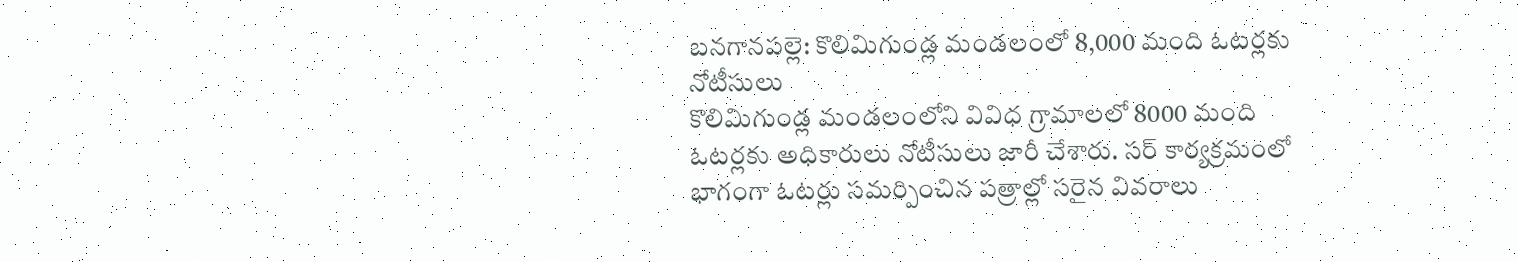బనగానపల్లె: కొలిమిగుండ్ల మండలంలో 8,000 మంది ఓటర్లకు నోటీసులు
కొలిమిగుండ్ల మండలంలోని వివిధ గ్రామాలలో 8000 మంది ఓటర్లకు అధికారులు నోటీసులు జారీ చేశారు. సర్ కార్యక్రమంలో భాగంగా ఓటర్లు సమర్పించిన పత్రాల్లో సరైన వివరాలు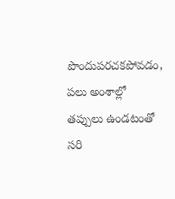పొందుపరచకపోవడం, పలు అంశాల్లో తప్పులు ఉండటంతో సరి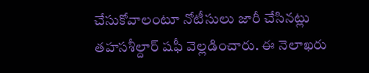చేసుకోవాలంటూ నోటీసులు జారీ చేసినట్లు తహసశీల్దార్ షఫీ వెల్లడించారు. ఈ నెలాఖరు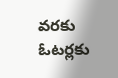వరకు ఓటర్లకు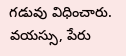గడువు విధించారు. వయస్సు, పేరు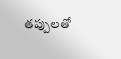తప్పులతో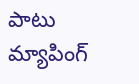పాటు మ్యాపింగ్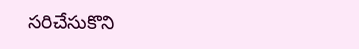సరిచేసుకొని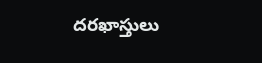దరఖాస్తులు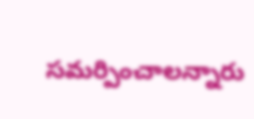సమర్పించాలన్నారు